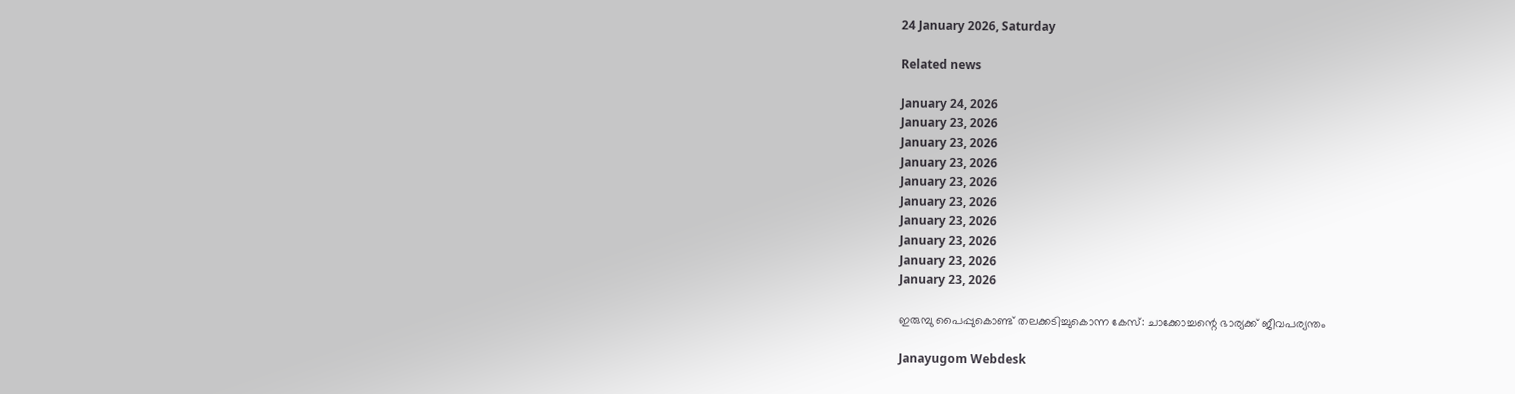24 January 2026, Saturday

Related news

January 24, 2026
January 23, 2026
January 23, 2026
January 23, 2026
January 23, 2026
January 23, 2026
January 23, 2026
January 23, 2026
January 23, 2026
January 23, 2026

ഇരുമ്പു പൈപ്പുകൊണ്ട് തലക്കടിച്ചുകൊന്ന കേസ്: ചാക്കോച്ചന്റെ ഭാര്യക്ക് ജീവപര്യന്തം

Janayugom Webdesk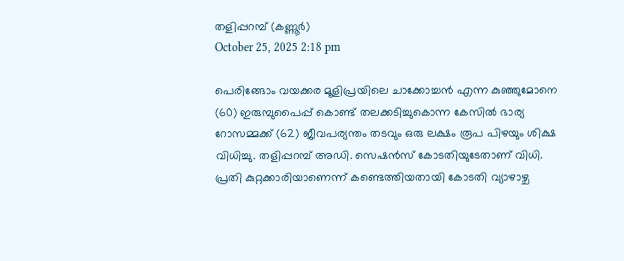തളിപ്പറമ്പ് (കണ്ണൂര്‍)
October 25, 2025 2:18 pm

പെരിങ്ങോം വയക്കര മൂളിപ്രയിലെ ചാക്കോച്ചൻ എന്ന കുഞ്ഞുമോനെ (60) ഇരുമ്പുപൈപ്പ് കൊണ്ട് തലക്കടിച്ചുകൊന്ന കേസിൽ ഭാര്യ റോസമ്മക്ക് (62) ജീവപര്യന്തം തടവും ഒരു ലക്ഷം രൂപ പിഴയും ശിക്ഷ വിധിച്ചു. തളിപ്പറമ്പ് അഡി. സെഷൻസ് കോടതിയുടേതാണ് വിധി. പ്രതി കുറ്റക്കാരിയാണെന്ന് കണ്ടെത്തിയതായി കോടതി വ്യാഴാഴ്ച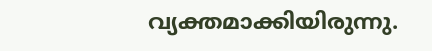വ്യക്തമാക്കിയിരുന്നു.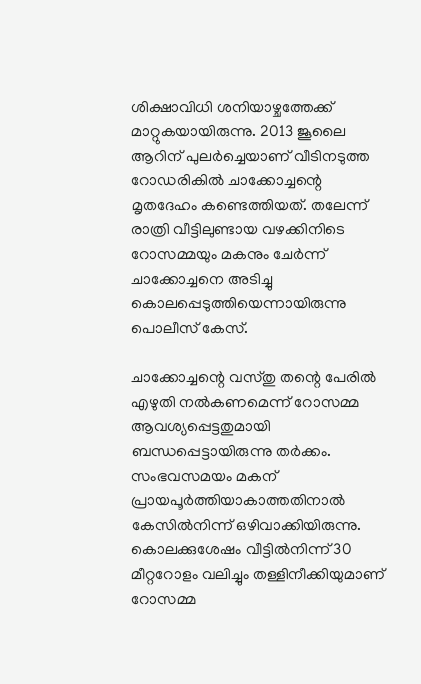ശിക്ഷാവിധി ശനിയാഴ്ചത്തേക്ക് മാറ്റുകയായിരുന്നു. 2013 ജൂലൈ ആറിന് പുലർച്ചെയാണ് വീടിനടുത്ത റോഡരികിൽ ചാക്കോച്ചന്റെ മൃതദേഹം കണ്ടെത്തിയത്. തലേന്ന് രാത്രി വീട്ടിലുണ്ടായ വഴക്കിനിടെ റോസമ്മയും മകനും ചേർന്ന് ചാക്കോച്ചനെ അടിച്ചു കൊലപ്പെടുത്തിയെന്നായിരുന്നു പൊലീസ് കേസ്.

ചാക്കോച്ചന്റെ വസ്തു തന്റെ പേരിൽ എഴുതി നൽകണമെന്ന് റോസമ്മ ആവശ്യപ്പെട്ടതുമായി ബന്ധപ്പെട്ടായിരുന്നു തർക്കം. സംഭവസമയം മകന് പ്രായപൂർത്തിയാകാത്തതിനാൽ കേസിൽനിന്ന് ഒഴിവാക്കിയിരുന്നു. കൊലക്കുശേഷം വീട്ടിൽനിന്ന് 30 മീറ്ററോളം വലിച്ചും തള്ളിനീക്കിയുമാണ് റോസമ്മ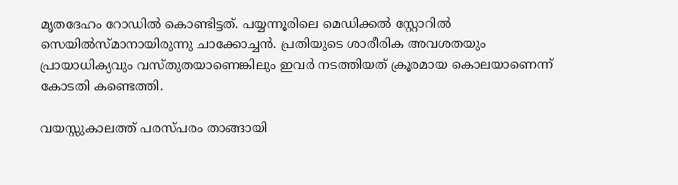മൃതദേഹം റോഡിൽ കൊണ്ടിട്ടത്. പയ്യന്നൂരിലെ മെഡിക്കൽ സ്റ്റോറിൽ സെയിൽസ്മാനായിരുന്നു ചാക്കോച്ചൻ. പ്രതിയുടെ ശാരീരിക അവശതയും പ്രായാധിക്യവും വസ്‌തുതയാണെങ്കിലും ഇവർ നടത്തിയത് ക്രൂരമായ കൊലയാണെന്ന് കോടതി കണ്ടെത്തി.

വയസ്സുകാലത്ത് പരസ്‌പരം താങ്ങായി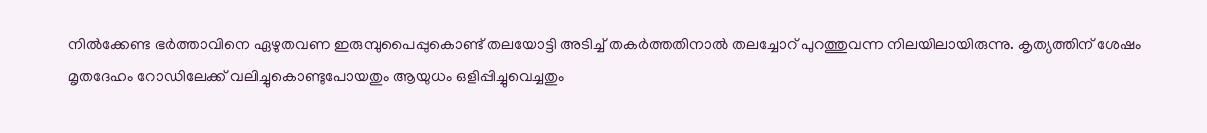നിൽക്കേണ്ട ഭർത്താവിനെ ഏഴുതവണ ഇരുമ്പുപൈപ്പുകൊണ്ട് തലയോട്ടി അടിച്ച് തകർത്തതിനാൽ തലച്ചോറ് പുറത്തുവന്ന നിലയിലായിരുന്നു. കൃത്യത്തിന് ശേഷം മൃതദേഹം റോഡിലേക്ക് വലിച്ചുകൊണ്ടുപോയതും ആയുധം ഒളിപ്പിച്ചുവെച്ചതും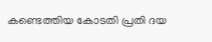കണ്ടെത്തിയ കോടതി പ്രതി ദയ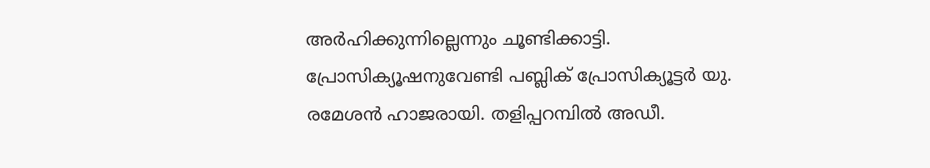അർഹിക്കുന്നില്ലെന്നും ചൂണ്ടിക്കാട്ടി. പ്രോസിക്യൂഷനുവേണ്ടി പബ്ലിക് പ്രോസിക്യൂട്ടർ യു. രമേശൻ ഹാജരായി. തളിപ്പറമ്പിൽ അഡീ.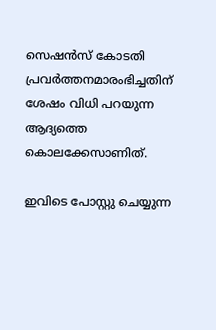സെഷൻസ് കോടതി പ്രവർത്തനമാരംഭിച്ചതിന് ശേഷം വിധി പറയുന്ന ആദ്യത്തെ കൊലക്കേസാണിത്.

ഇവിടെ പോസ്റ്റു ചെയ്യുന്ന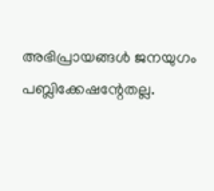അഭിപ്രായങ്ങള്‍ ജനയുഗം പബ്ലിക്കേഷന്റേതല്ല.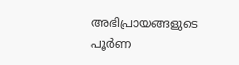അഭിപ്രായങ്ങളുടെ പൂര്‍ണ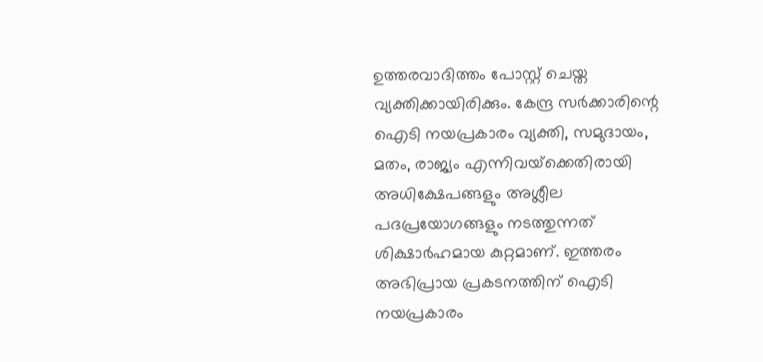ഉത്തരവാദിത്തം പോസ്റ്റ് ചെയ്ത വ്യക്തിക്കായിരിക്കും. കേന്ദ്ര സര്‍ക്കാരിന്റെ ഐടി നയപ്രകാരം വ്യക്തി, സമുദായം, മതം, രാജ്യം എന്നിവയ്‌ക്കെതിരായി അധിക്ഷേപങ്ങളും അശ്ലീല പദപ്രയോഗങ്ങളും നടത്തുന്നത് ശിക്ഷാര്‍ഹമായ കുറ്റമാണ്. ഇത്തരം അഭിപ്രായ പ്രകടനത്തിന് ഐടി നയപ്രകാരം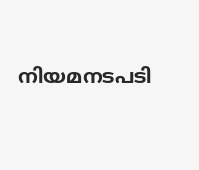നിയമനടപടി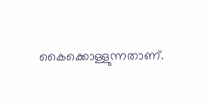കൈക്കൊള്ളുന്നതാണ്.